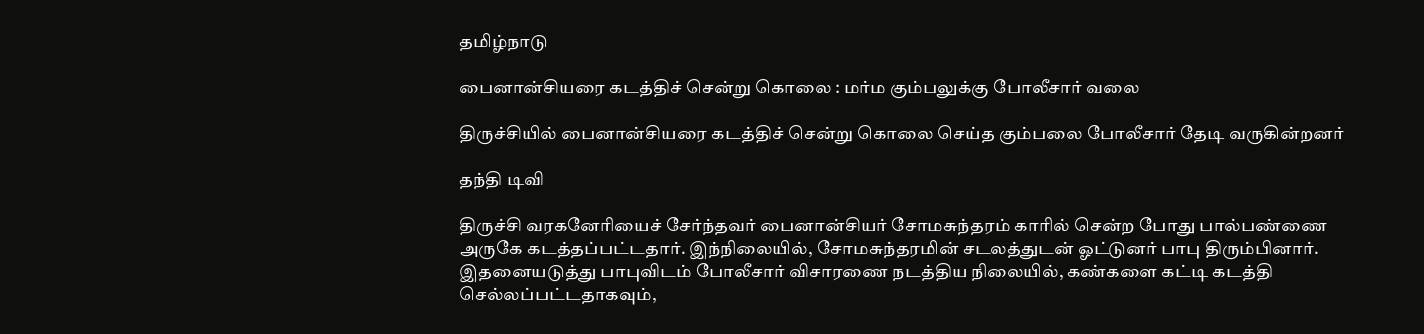தமிழ்நாடு

பைனான்சியரை கடத்திச் சென்று கொலை : மர்ம கும்பலுக்கு போலீசார் வலை

திருச்சியில் பைனான்சியரை கடத்திச் சென்று கொலை செய்த கும்பலை போலீசார் தேடி வருகின்றனர்

தந்தி டிவி

திருச்சி வரகனேரியைச் சேர்ந்தவர் பைனான்சியர் சோமசுந்தரம் காரில் சென்ற போது பால்பண்ணை அருகே கடத்தப்பட்டதார். இந்நிலையில், சோமசுந்தரமின் சடலத்துடன் ஓட்டுனர் பாபு திரும்பினார். இதனையடுத்து பாபுவிடம் போலீசார் விசாரணை நடத்திய நிலையில், கண்களை கட்டி கடத்தி செல்லப்பட்டதாகவும்,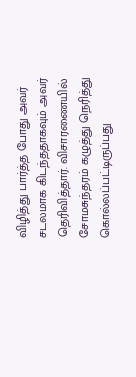விழித்து பார்த்த போது அவர் சடலமாக கிடந்ததாகவும் அவர் தெரிவித்தார். விசாரணையில் சோமசுந்தரம் கழுத்து நெரித்து கொல்லப்பட்டிருப்பது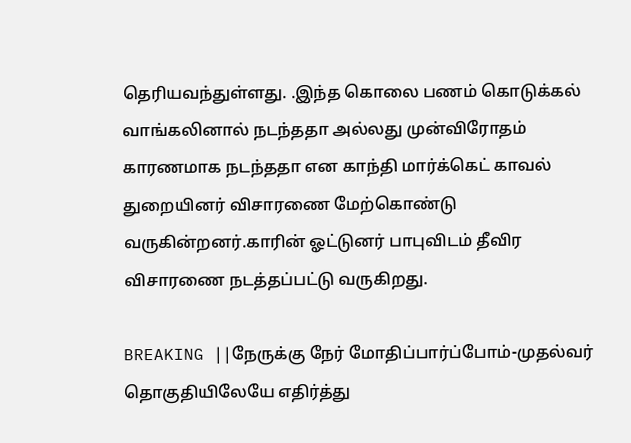தெரியவந்துள்ளது. .இந்த கொலை பணம் கொடுக்கல் வாங்கலினால் நடந்ததா அல்லது முன்விரோதம் காரணமாக நடந்ததா என காந்தி மார்க்கெட் காவல் துறையினர் விசாரணை மேற்கொண்டு வருகின்றனர்.காரின் ஓட்டுனர் பாபுவிடம் தீவிர விசாரணை நடத்தப்பட்டு வருகிறது.

BREAKING ||நேருக்கு நேர் மோதிப்பார்ப்போம்-முதல்வர் தொகுதியிலேயே எதிர்த்து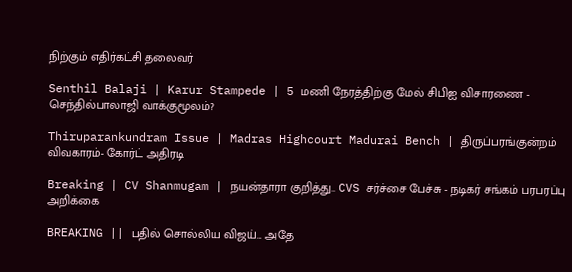நிற்கும் எதிர்கட்சி தலைவர்

Senthil Balaji | Karur Stampede | 5 மணி நேரத்திற்கு மேல் சிபிஐ விசாரணை - செந்தில்பாலாஜி வாக்குமூலம்?

Thiruparankundram Issue | Madras Highcourt Madurai Bench | திருப்பரங்குன்றம் விவகாரம்- கோர்ட் அதிரடி

Breaking | CV Shanmugam | நயன்தாரா குறித்து.. CVS சர்ச்சை பேச்சு - நடிகர் சங்கம் பரபரப்பு அறிக்கை

BREAKING || பதில் சொல்லிய விஜய்... அதே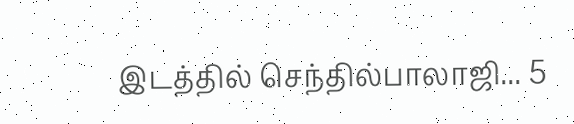இடத்தில் செந்தில்பாலாஜி... 5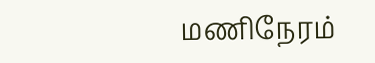மணிநேரம்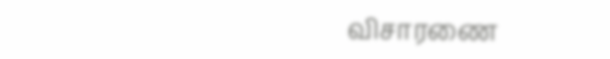விசாரணை